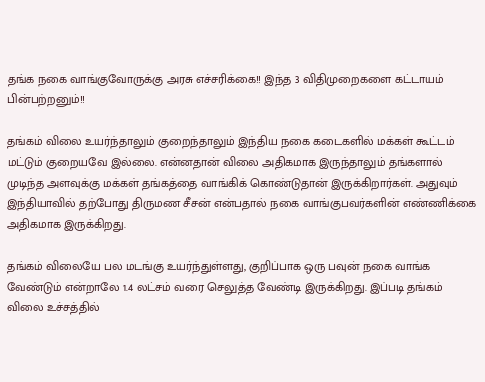தங்க நகை வாங்குவோருக்கு அரசு எச்சரிக்கை!! இந்த 3 விதிமுறைகளை கட்டாயம் பின்பற்றனும்!!

தங்கம் விலை உயர்ந்தாலும் குறைந்தாலும் இந்திய நகை கடைகளில் மக்கள் கூட்டம் மட்டும் குறையவே இல்லை. என்னதான் விலை அதிகமாக இருந்தாலும் தங்களால் முடிந்த அளவுக்கு மக்கள் தங்கத்தை வாங்கிக் கொண்டுதான் இருக்கிறார்கள். அதுவும் இந்தியாவில் தற்போது திருமண சீசன் என்பதால் நகை வாங்குபவர்களின் எண்ணிக்கை அதிகமாக இருக்கிறது.

தங்கம் விலையே பல மடங்கு உயர்ந்துள்ளது, குறிப்பாக ஒரு பவுன் நகை வாங்க வேண்டும் என்றாலே 1.4 லட்சம் வரை செலுத்த வேண்டி இருக்கிறது. இப்படி தங்கம் விலை உச்சத்தில்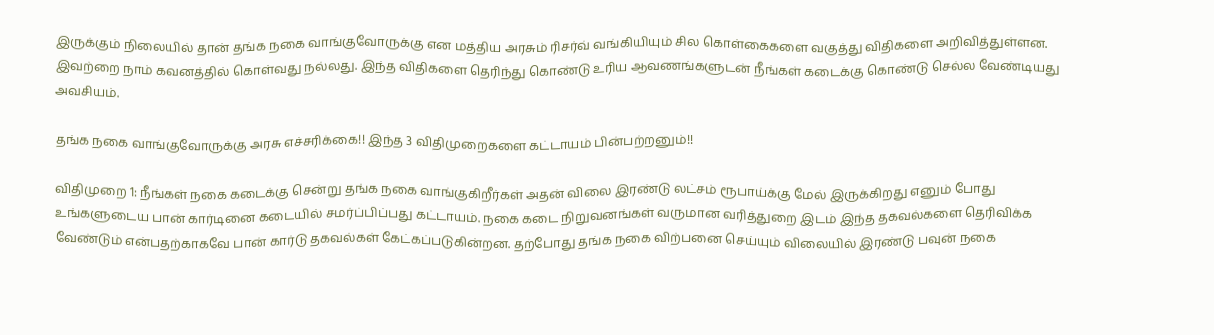இருக்கும் நிலையில் தான் தங்க நகை வாங்குவோருக்கு என மத்திய அரசும் ரிசர்வ் வங்கியியும் சில கொள்கைகளை வகுத்து விதிகளை அறிவித்துள்ளன. இவற்றை நாம் கவனத்தில் கொள்வது நல்லது. இந்த விதிகளை தெரிந்து கொண்டு உரிய ஆவணங்களுடன் நீங்கள் கடைக்கு கொண்டு செல்ல வேண்டியது அவசியம்.

தங்க நகை வாங்குவோருக்கு அரசு எச்சரிக்கை!! இந்த 3 விதிமுறைகளை கட்டாயம் பின்பற்றனும்!!

விதிமுறை 1: நீங்கள் நகை கடைக்கு சென்று தங்க நகை வாங்குகிறீர்கள் அதன் விலை இரண்டு லட்சம் ரூபாய்க்கு மேல் இருக்கிறது எனும் போது உங்களுடைய பான் கார்டினை கடையில் சமர்ப்பிப்பது கட்டாயம். நகை கடை நிறுவனங்கள் வருமான வரித்துறை இடம் இந்த தகவல்களை தெரிவிக்க வேண்டும் என்பதற்காகவே பான் கார்டு தகவல்கள் கேட்கப்படுகின்றன. தற்போது தங்க நகை விற்பனை செய்யும் விலையில் இரண்டு பவுன் நகை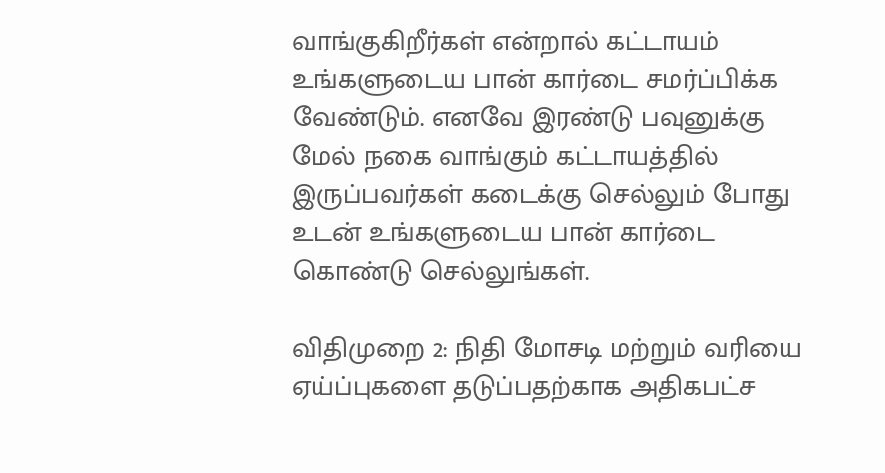வாங்குகிறீர்கள் என்றால் கட்டாயம் உங்களுடைய பான் கார்டை சமர்ப்பிக்க வேண்டும். எனவே இரண்டு பவுனுக்கு மேல் நகை வாங்கும் கட்டாயத்தில் இருப்பவர்கள் கடைக்கு செல்லும் போது உடன் உங்களுடைய பான் கார்டை கொண்டு செல்லுங்கள்.

விதிமுறை 2: நிதி மோசடி மற்றும் வரியை ஏய்ப்புகளை தடுப்பதற்காக அதிகபட்ச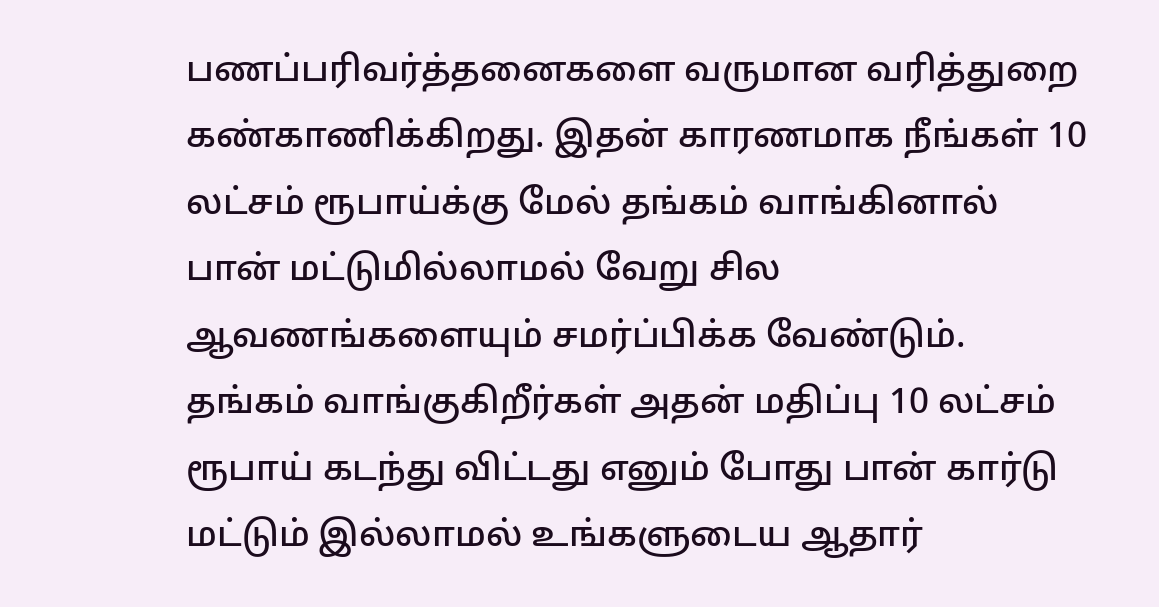பணப்பரிவர்த்தனைகளை வருமான வரித்துறை கண்காணிக்கிறது. இதன் காரணமாக நீங்கள் 10 லட்சம் ரூபாய்க்கு மேல் தங்கம் வாங்கினால் பான் மட்டுமில்லாமல் வேறு சில ஆவணங்களையும் சமர்ப்பிக்க வேண்டும். தங்கம் வாங்குகிறீர்கள் அதன் மதிப்பு 10 லட்சம் ரூபாய் கடந்து விட்டது எனும் போது பான் கார்டு மட்டும் இல்லாமல் உங்களுடைய ஆதார்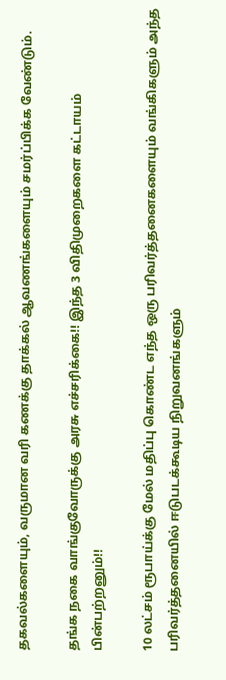தகவல்களையும், வருமான வரி கணக்கு தாக்கல் ஆவணங்களையும் சமர்ப்பிக்க வேண்டும்.

தங்க நகை வாங்குவோருக்கு அரசு எச்சரிக்கை!! இந்த 3 விதிமுறைகளை கட்டாயம் பின்பற்றனும்!!

10 லட்சம் ரூபாய்க்கு மேல் மதிப்பு கொண்ட எந்த ஒரு பரிவர்த்தனைகளையும் வங்கிகளும் அந்த பரிவர்த்தனையில் ஈடுபடக்கூடிய நிறுவனங்களும்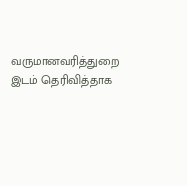வருமானவரித்துறை இடம் தெரிவித்தாக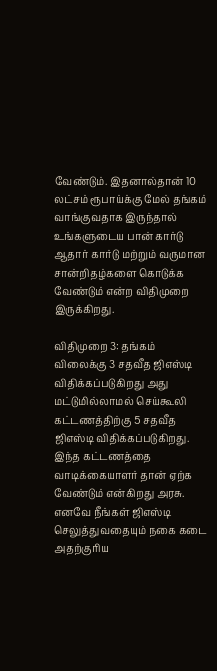வேண்டும். இதனால்தான் 10 லட்சம் ரூபாய்க்கு மேல் தங்கம் வாங்குவதாக இருந்தால் உங்களுடைய பான் கார்டு ஆதார் கார்டு மற்றும் வருமான சான்றிதழ்களை கொடுக்க வேண்டும் என்ற விதிமுறை இருக்கிறது.

விதிமுறை 3: தங்கம் விலைக்கு 3 சதவீத ஜிஎஸ்டி விதிக்கப்படுகிறது அது மட்டுமில்லாமல் செய்கூலி கட்டணத்திற்கு 5 சதவீத ஜிஎஸ்டி விதிக்கப்படுகிறது. இந்த கட்டணத்தை வாடிக்கையாளர் தான் ஏற்க வேண்டும் என்கிறது அரசு. எனவே நீங்கள் ஜிஎஸ்டி செலுத்துவதையும் நகை கடை அதற்குரிய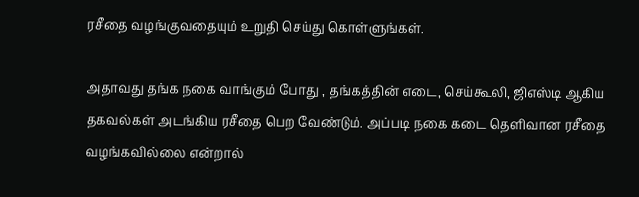ரசீதை வழங்குவதையும் உறுதி செய்து கொள்ளுங்கள்.

அதாவது தங்க நகை வாங்கும் போது , தங்கத்தின் எடை, செய்கூலி, ஜிஎஸ்டி ஆகிய தகவல்கள் அடங்கிய ரசீதை பெற வேண்டும். அப்படி நகை கடை தெளிவான ரசீதை வழங்கவில்லை என்றால்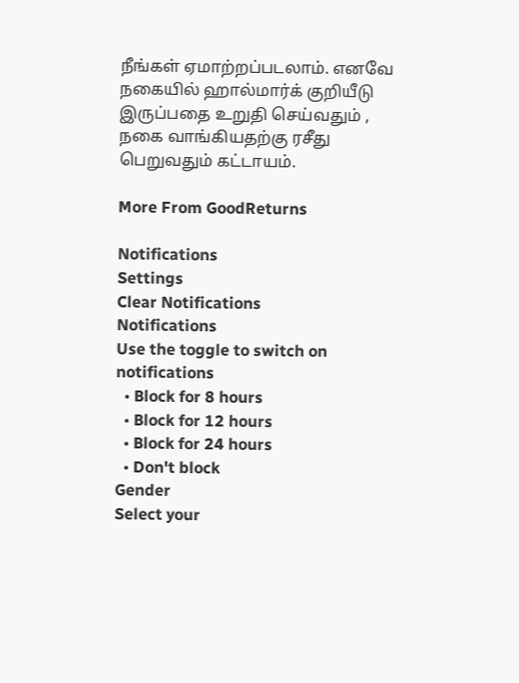நீங்கள் ஏமாற்றப்படலாம். எனவே நகையில் ஹால்மார்க் குறியீடு இருப்பதை உறுதி செய்வதும் , நகை வாங்கியதற்கு ரசீது பெறுவதும் கட்டாயம்.

More From GoodReturns

Notifications
Settings
Clear Notifications
Notifications
Use the toggle to switch on notifications
  • Block for 8 hours
  • Block for 12 hours
  • Block for 24 hours
  • Don't block
Gender
Select your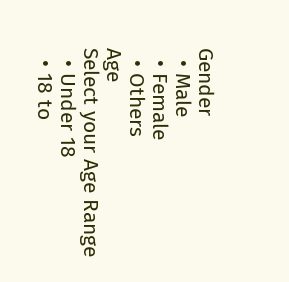Gender
  • Male
  • Female
  • Others
Age
Select your Age Range
  • Under 18
  • 18 to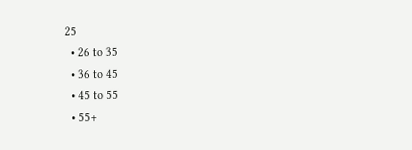25
  • 26 to 35
  • 36 to 45
  • 45 to 55
  • 55+